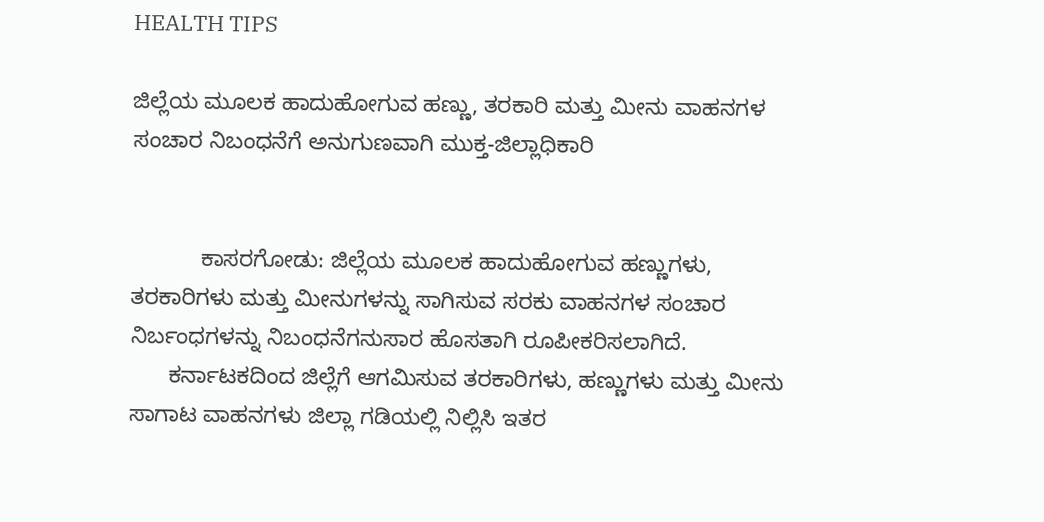HEALTH TIPS

ಜಿಲ್ಲೆಯ ಮೂಲಕ ಹಾದುಹೋಗುವ ಹಣ್ಣು, ತರಕಾರಿ ಮತ್ತು ಮೀನು ವಾಹನಗಳ ಸಂಚಾರ ನಿಬಂಧನೆಗೆ ಅನುಗುಣವಾಗಿ ಮುಕ್ತ-ಜಿಲ್ಲಾಧಿಕಾರಿ


           ಕಾಸರಗೋಡು: ಜಿಲ್ಲೆಯ ಮೂಲಕ ಹಾದುಹೋಗುವ ಹಣ್ಣುಗಳು, ತರಕಾರಿಗಳು ಮತ್ತು ಮೀನುಗಳನ್ನು ಸಾಗಿಸುವ ಸರಕು ವಾಹನಗಳ ಸಂಚಾರ ನಿರ್ಬಂಧಗಳನ್ನು ನಿಬಂಧನೆಗನುಸಾರ ಹೊಸತಾಗಿ ರೂಪೀಕರಿಸಲಾಗಿದೆ.
      ಕರ್ನಾಟಕದಿಂದ ಜಿಲ್ಲೆಗೆ ಆಗಮಿಸುವ ತರಕಾರಿಗಳು, ಹಣ್ಣುಗಳು ಮತ್ತು ಮೀನು ಸಾಗಾಟ ವಾಹನಗಳು ಜಿಲ್ಲಾ ಗಡಿಯಲ್ಲಿ ನಿಲ್ಲಿಸಿ ಇತರ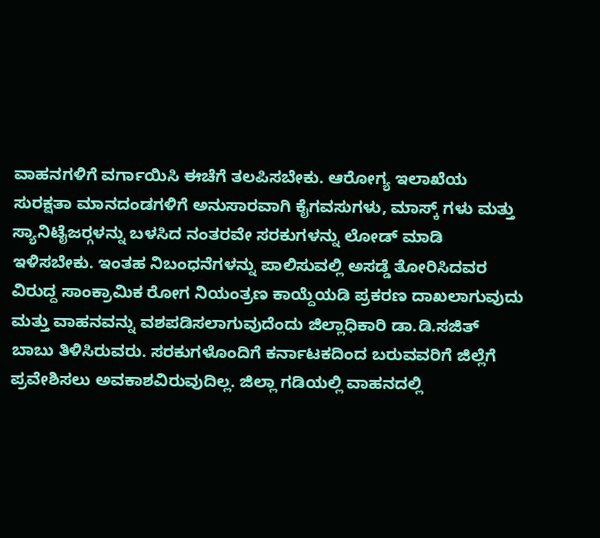ವಾಹನಗಳಿಗೆ ವರ್ಗಾಯಿಸಿ ಈಚೆಗೆ ತಲಪಿಸಬೇಕು. ಆರೋಗ್ಯ ಇಲಾಖೆಯ ಸುರಕ್ಷತಾ ಮಾನದಂಡಗಳಿಗೆ ಅನುಸಾರವಾಗಿ ಕೈಗವಸುಗಳು, ಮಾಸ್ಕ್ ಗಳು ಮತ್ತು ಸ್ಯಾನಿಟೈಜರ್‍ಗಳನ್ನು ಬಳಸಿದ ನಂತರವೇ ಸರಕುಗಳನ್ನು ಲೋಡ್ ಮಾಡಿ ಇಳಿಸಬೇಕು. ಇಂತಹ ನಿಬಂಧನೆಗಳನ್ನು ಪಾಲಿಸುವಲ್ಲಿ ಅಸಡ್ಡೆ ತೋರಿಸಿದವರ ವಿರುದ್ದ ಸಾಂಕ್ರಾಮಿಕ ರೋಗ ನಿಯಂತ್ರಣ ಕಾಯ್ದೆಯಡಿ ಪ್ರಕರಣ ದಾಖಲಾಗುವುದು ಮತ್ತು ವಾಹನವನ್ನು ವಶಪಡಿಸಲಾಗುವುದೆಂದು ಜಿಲ್ಲಾಧಿಕಾರಿ ಡಾ.ಡಿ.ಸಜಿತ್ ಬಾಬು ತಿಳಿಸಿರುವರು. ಸರಕುಗಳೊಂದಿಗೆ ಕರ್ನಾಟಕದಿಂದ ಬರುವವರಿಗೆ ಜಿಲ್ಲೆಗೆ ಪ್ರವೇಶಿಸಲು ಅವಕಾಶವಿರುವುದಿಲ್ಲ. ಜಿಲ್ಲಾ ಗಡಿಯಲ್ಲಿ ವಾಹನದಲ್ಲಿ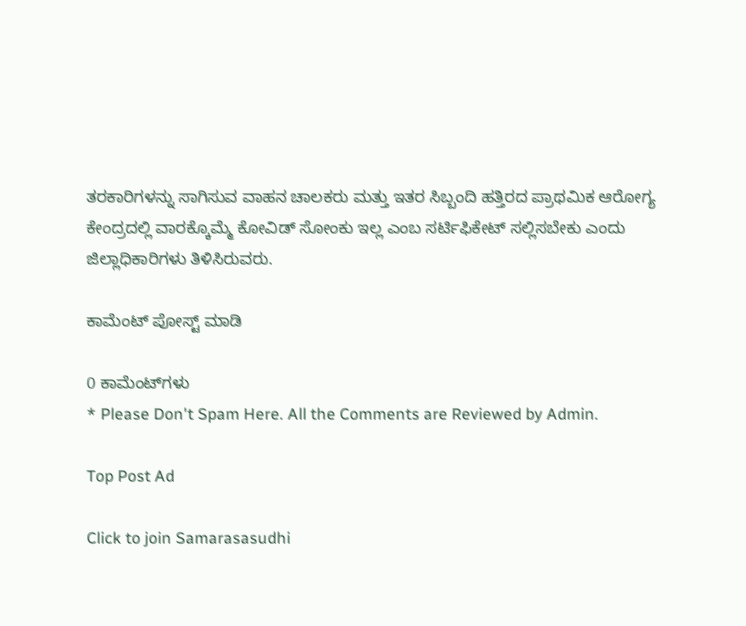ತರಕಾರಿಗಳನ್ನು ಸಾಗಿಸುವ ವಾಹನ ಚಾಲಕರು ಮತ್ತು ಇತರ ಸಿಬ್ಬಂದಿ ಹತ್ತಿರದ ಪ್ರಾಥಮಿಕ ಆರೋಗ್ಯ ಕೇಂದ್ರದಲ್ಲಿ ವಾರಕ್ಕೊಮ್ಮೆ ಕೋವಿಡ್ ಸೋಂಕು ಇಲ್ಲ ಎಂಬ ಸರ್ಟಿಫಿಕೇಟ್ ಸಲ್ಲಿಸಬೇಕು ಎಂದು ಜಿಲ್ಲಾಧಿಕಾರಿಗಳು ತಿಳಿಸಿರುವರು.

ಕಾಮೆಂಟ್‌‌ ಪೋಸ್ಟ್‌ ಮಾಡಿ

0 ಕಾಮೆಂಟ್‌ಗಳು
* Please Don't Spam Here. All the Comments are Reviewed by Admin.

Top Post Ad

Click to join Samarasasudhi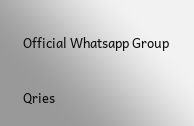Official Whatsapp Group

Qries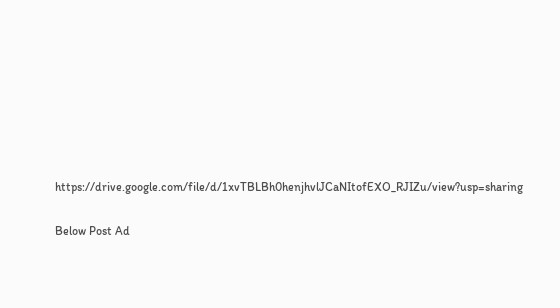https://drive.google.com/file/d/1xvTBLBh0henjhvlJCaNItofEXO_RJIZu/view?usp=sharing

Below Post Ad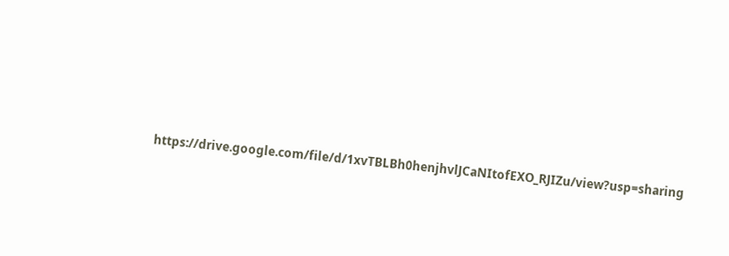https://drive.google.com/file/d/1xvTBLBh0henjhvlJCaNItofEXO_RJIZu/view?usp=sharing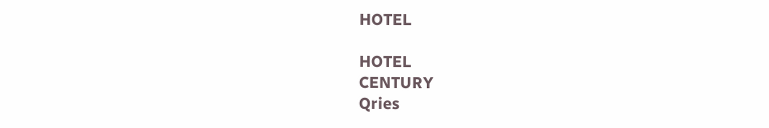HOTEL

HOTEL
CENTURY
Qries